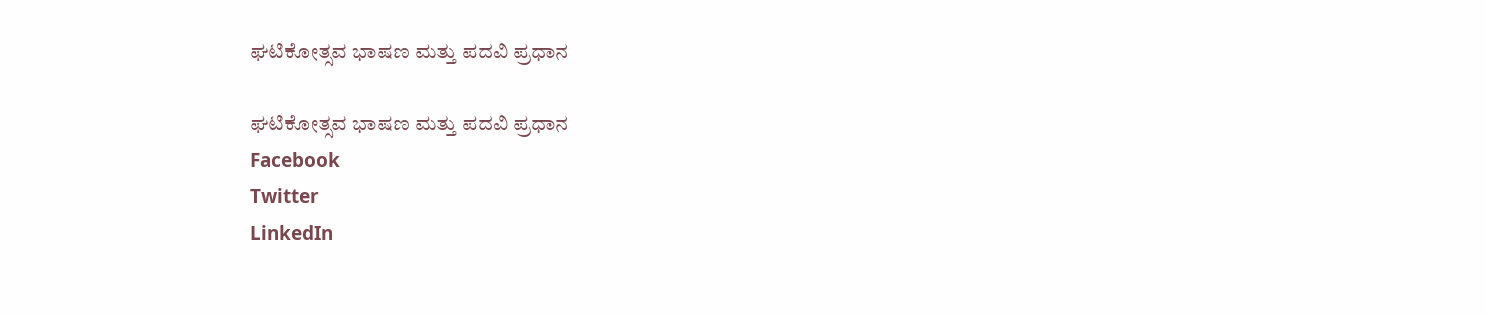ಘಟಿಕೋತ್ಸವ ಭಾಷಣ ಮತ್ತು ಪದವಿ ಪ್ರಧಾನ

ಘಟಿಕೋತ್ಸವ ಭಾಷಣ ಮತ್ತು ಪದವಿ ಪ್ರಧಾನ
Facebook
Twitter
LinkedIn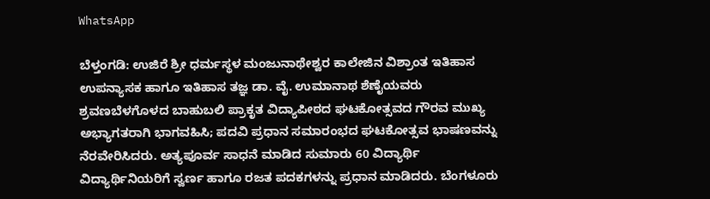WhatsApp

ಬೆಳ್ತಂಗಡಿ: ಉಜಿರೆ ಶ್ರೀ ಧರ್ಮಸ್ಥಳ ಮಂಜುನಾಥೇಶ್ವರ ಕಾಲೇಜಿನ ವಿಶ್ರಾಂತ ಇತಿಹಾಸ ಉಪನ್ಯಾಸಕ ಹಾಗೂ ಇತಿಹಾಸ ತಜ್ಞ ಡಾ. ವೈ. ಉಮಾನಾಥ ಶೆಣೈಯವರು ಶ್ರವಣಬೆಳಗೊಳದ ಬಾಹುಬಲಿ ಪ್ರಾಕೃತ ವಿದ್ಯಾಪೀಠದ ಘಟಕೋತ್ಸವದ ಗೌರವ ಮುಖ್ಯ ಅಭ್ಯಾಗತರಾಗಿ ಭಾಗವಹಿಸಿ; ಪದವಿ ಪ್ರಧಾನ ಸಮಾರಂಭದ ಘಟಕೋತ್ಸವ ಭಾಷಣವನ್ನು ನೆರವೇರಿಸಿದರು. ಅತ್ಯಪೂರ್ವ ಸಾಧನೆ ಮಾಡಿದ ಸುಮಾರು 60 ವಿದ್ಯಾರ್ಥಿ ವಿದ್ಯಾರ್ಥಿನಿಯರಿಗೆ ಸ್ವರ್ಣ ಹಾಗೂ ರಜತ ಪದಕಗಳನ್ನು ಪ್ರಧಾನ ಮಾಡಿದರು. ಬೆಂಗಳೂರು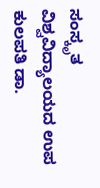ಸಂಸ್ಕೃತ ವಿಶ್ವವಿದ್ಯಾಲಯದ ಉಪ ಕುಲಪತಿ ಡಾ.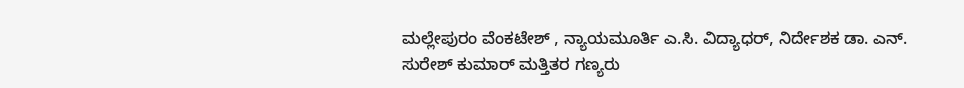ಮಲ್ಲೇಪುರಂ ವೆಂಕಟೇಶ್ , ನ್ಯಾಯಮೂರ್ತಿ ಎ.ಸಿ. ವಿದ್ಯಾಧರ್, ನಿರ್ದೇಶಕ ಡಾ. ಎನ್. ಸುರೇಶ್ ಕುಮಾರ್ ಮತ್ತಿತರ ಗಣ್ಯರು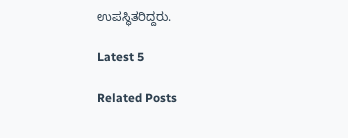ಉಪಸ್ಥಿತರಿದ್ದರು.

Latest 5

Related Posts